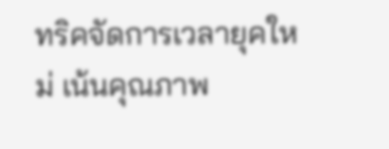ทริคจัดการเวลายุคใหม่ เน้นคุณภาพ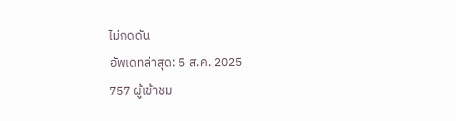ไม่กดดัน
อัพเดทล่าสุด: 5 ส.ค. 2025
757 ผู้เข้าชม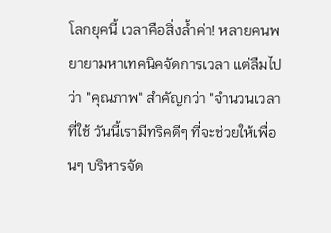โลกยุคนี้ เวลาคือสิ่งล้ำค่า! หลายคนพยายามหาเทคนิคจัดการเวลา แต่ลืมไปว่า "คุณภาพ" สำคัญกว่า "จำนวนเวลาที่ใช้ วันนี้เรามีทริคดีๆ ที่จะช่วยให้เพื่อนๆ บริหารจัด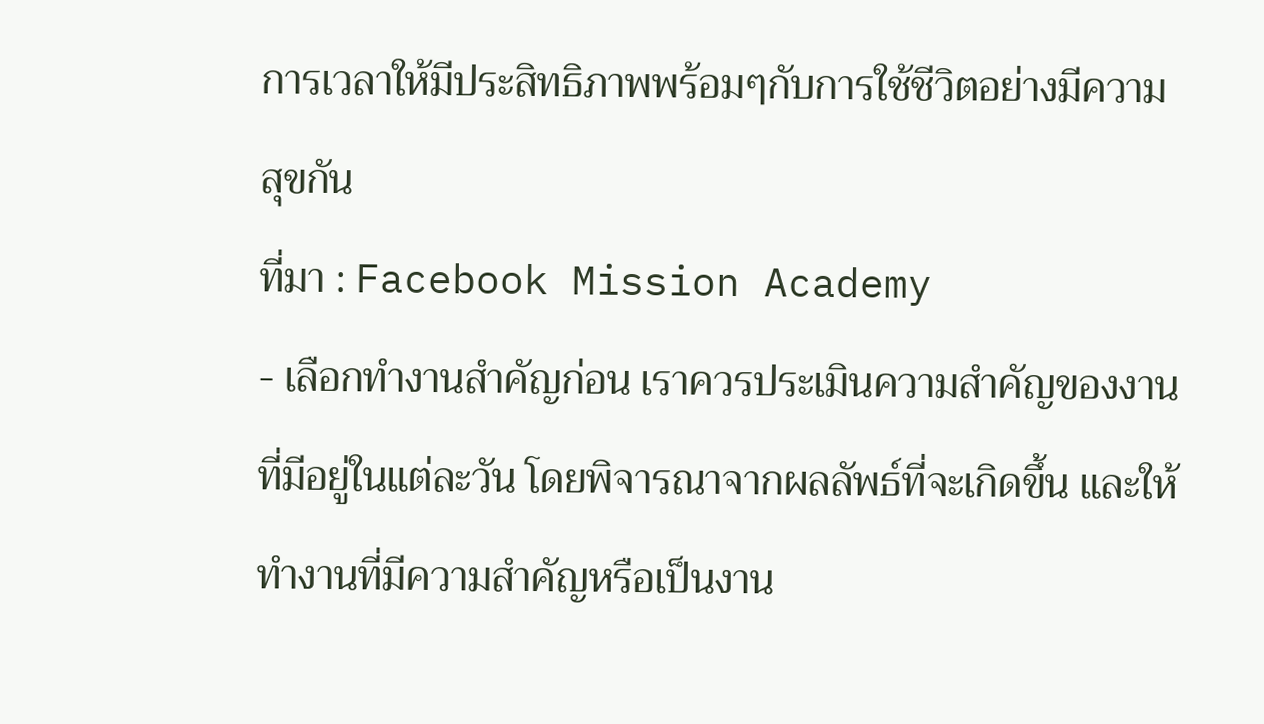การเวลาให้มีประสิทธิภาพพร้อมๆกับการใช้ชีวิตอย่างมีความสุขกัน
ที่มา : Facebook Mission Academy
- เลือกทำงานสำคัญก่อน เราควรประเมินความสำคัญของงานที่มีอยู่ในแต่ละวัน โดยพิจารณาจากผลลัพธ์ที่จะเกิดขึ้น และให้ทำงานที่มีความสำคัญหรือเป็นงาน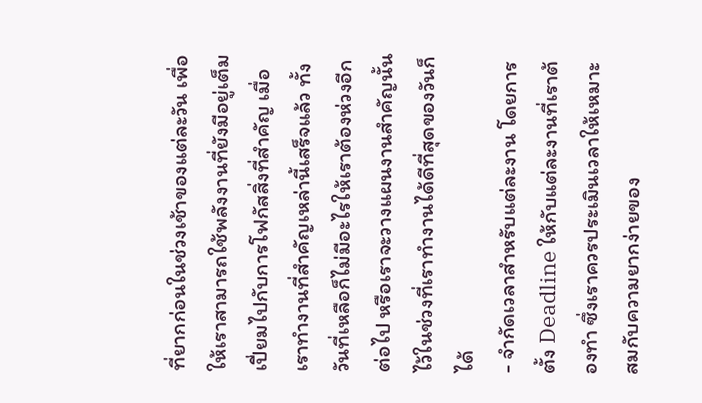ที่ยากก่อนในช่วงเช้าของแต่ละวัน เพื่อให้เราสามารถใช้พลังงานที่ยังมีอยู่เต็มเปี่ยมไปกับการโฟกัสสิ่งที่สำคัญ เมื่อเราทำงานที่สำคัญเหล่านี้เสร็จแล้ว ทั้งวันที่เหลือก็ไม่มีอะไรให้เราต้องห่วงอีกต่อไป หรือเราจะวางแผนงานสำคัญนั้นไว้ในช่วงที่เราทำงานได้ดีที่สุดของวันก็ได้
- จำกัดเวลาสำหรับแต่ละงาน โดยการตั้ง Deadline ให้กับแต่ละงานที่เราต้องทำ ซึ่งเราควรประเมินเวลาให้เหมาะสมกับความยากง่ายของ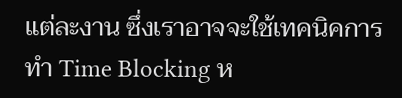แต่ละงาน ซึ่งเราอาจจะใช้เทคนิคการทำ Time Blocking ห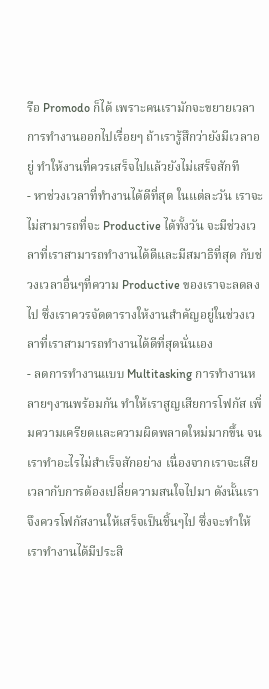รือ Promodo ก็ได้ เพราะคนเรามักจะขยายเวลาการทำงานออกไปเรื่อยๆ ถ้าเรารู้สึกว่ายังมีเวลาอยู่ ทำให้งานที่ควรเสร็จไปแล้วยังไม่เสร็จสักที
- หาช่วงเวลาที่ทำงานได้ดีที่สุด ในแต่ละวัน เราจะไม่สามารถที่จะ Productive ได้ทั้งวัน จะมีช่วงเวลาที่เราสามารถทำงานได้ดีและมีสมาธิที่สุด กับช่วงเวลาอื่นๆที่ความ Productive ของเราจะลดลงไป ซึ่งเราควรจัดตารางให้งานสำคัญอยู่ในช่วงเวลาที่เราสามารถทำงานได้ดีที่สุดนั่นเอง
- ลดการทำงานแบบ Multitasking การทำงานหลายๆงานพร้อมกัน ทำให้เราสูญเสียการโฟกัส เพิ่มความเครียดและความผิดพลาดใหม่มากขึ้น จนเราทำอะไรไม่สำเร็จสักอย่าง เนื่องจากเราจะเสียเวลากับการต้องเปลี่ยความสนใจไปมา ดังนั้นเราจึงควรโฟกัสงานให้เสร็จเป็นชิ้นๆไป ซึ่งจะทำให้เราทำงานได้มีประสิ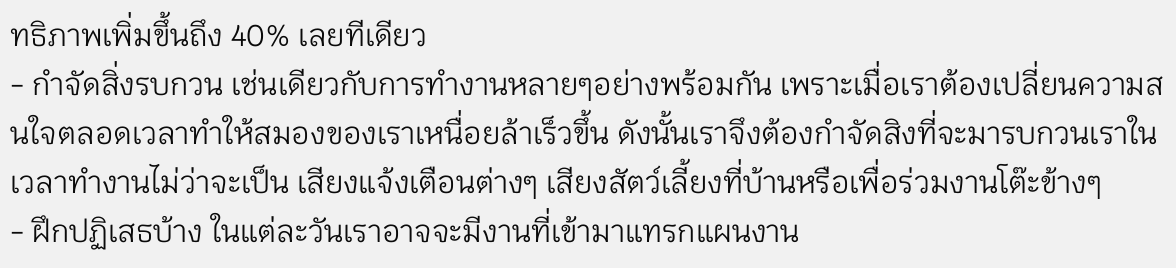ทธิภาพเพิ่มขึ้นถึง 40% เลยทีเดียว
- กำจัดสิ่งรบกวน เช่นเดียวกับการทำงานหลายๆอย่างพร้อมกัน เพราะเมื่อเราต้องเปลี่ยนความสนใจตลอดเวลาทำให้สมองของเราเหนื่อยล้าเร็วขึ้น ดังนั้นเราจึงต้องกำจัดสิงที่จะมารบกวนเราในเวลาทำงานไม่ว่าจะเป็น เสียงแจ้งเตือนต่างๆ เสียงสัตว์เลี้ยงที่บ้านหรือเพื่อร่วมงานโต๊ะข้างๆ
- ฝึกปฏิเสธบ้าง ในแต่ละวันเราอาจจะมีงานที่เข้ามาแทรกแผนงาน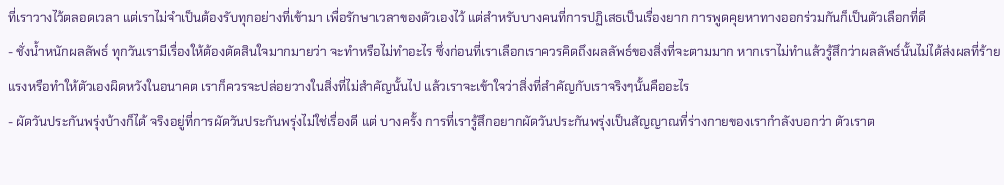ที่เราวางไว้ตลอดเวลา แต่เราไม่จำเป็นต้องรับทุกอย่างที่เข้ามา เพื่อรักษาเวลาของตัวเองไว้ แต่สำหรับบางคนที่การปฏิเสธเป็นเรื่องยาก การพูดคุยหาทางออกร่วมกันก็เป็นตัวเลือกที่ดี
- ชั่งน้ำหนักผลลัพธ์ ทุกวันเรามีเรื่องให้ต้องตัดสินใจมากมายว่า จะทำหรือไม่ทำอะไร ซึ่งก่อนที่เราเลือกเราควรคิดถึงผลลัพธ์ของสิ่งที่จะตามมาก หากเราไม่ทำแล้วรู้สึกว่าผลลัพธ์นั้นไม่ได้ส่งผลที่ร้ายแรงหรือทำให้ตัวเองผิดหวังในอนาคต เราก็ควรจะปล่อยวางในสิ่งที่ไม่สำคัญนั้นไป แล้วเราจะเข้าใจว่าสิ่งที่สำคัญกับเราจริงๆนั้นคืออะไร
- ผัดวันประกันพรุ่งบ้างก็ได้ จริงอยู่ที่การผัดวันประกันพรุ่งไม่ใช่เรื่องดี แต่ บางครั้ง การที่เรารู้สึกอยากผัดวันประกันพรุ่งเป็นสัญญาณที่ร่างกายของเรากำลังบอกว่า ตัวเราต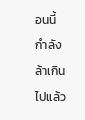อนนี้กำลังล้าเกินไปแล้ว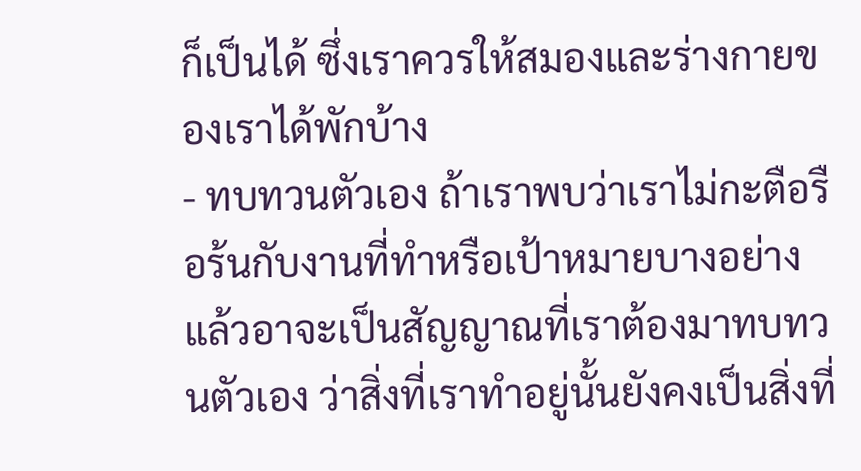ก็เป็นได้ ซึ่งเราควรให้สมองและร่างกายของเราได้พักบ้าง
- ทบทวนตัวเอง ถ้าเราพบว่าเราไม่กะตือรือร้นกับงานที่ทำหรือเป้าหมายบางอย่างแล้วอาจะเป็นสัญญาณที่เราต้องมาทบทวนตัวเอง ว่าสิ่งที่เราทำอยู่นั้นยังคงเป็นสิ่งที่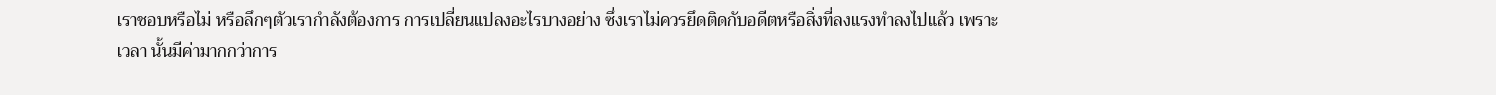เราชอบหรือไม่ หรือลึกๆตัวเรากำลังต้องการ การเปลี่ยนแปลงอะไรบางอย่าง ซึ่งเราไม่ควรยึดติดกับอดีตหรือสิ่งที่ลงแรงทำลงไปแล้ว เพราะเวลา นั้นมีค่ามากกว่าการ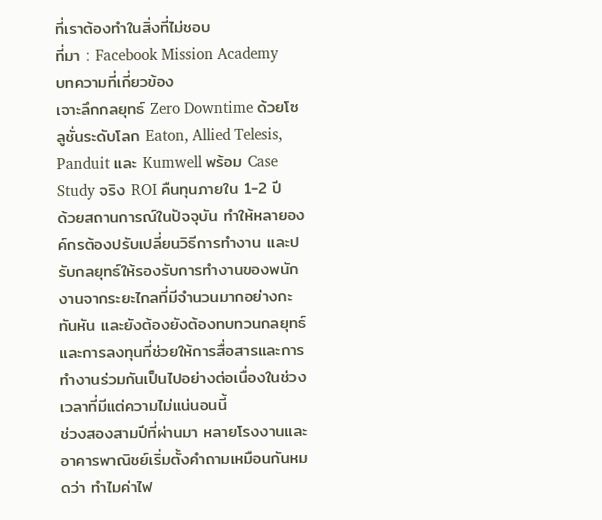ที่เราต้องทำในสิ่งที่ไม่ชอบ
ที่มา : Facebook Mission Academy
บทความที่เกี่ยวข้อง
เจาะลึกกลยุทธ์ Zero Downtime ด้วยโซลูชั่นระดับโลก Eaton, Allied Telesis, Panduit และ Kumwell พร้อม Case Study จริง ROI คืนทุนภายใน 1-2 ปี
ด้วยสถานการณ์ในปัจจุบัน ทำให้หลายองค์กรต้องปรับเปลี่ยนวิธีการทำงาน และปรับกลยุทธ์ให้รองรับการทำงานของพนักงานจากระยะไกลที่มีจำนวนมากอย่างกะทันหัน และยังต้องยังต้องทบทวนกลยุทธ์และการลงทุนที่ช่วยให้การสื่อสารและการทำงานร่วมกันเป็นไปอย่างต่อเนื่องในช่วงเวลาที่มีแต่ความไม่แน่นอนนี้
ช่วงสองสามปีที่ผ่านมา หลายโรงงานและอาคารพาณิชย์เริ่มตั้งคำถามเหมือนกันหมดว่า ทำไมค่าไฟ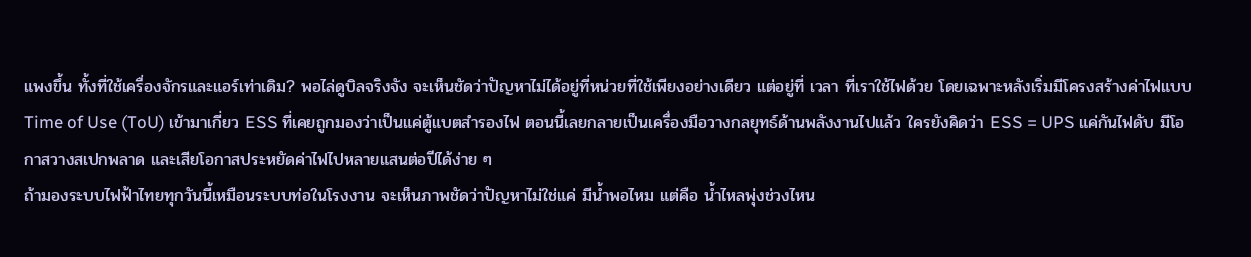แพงขึ้น ทั้งที่ใช้เครื่องจักรและแอร์เท่าเดิม? พอไล่ดูบิลจริงจัง จะเห็นชัดว่าปัญหาไม่ได้อยู่ที่หน่วยที่ใช้เพียงอย่างเดียว แต่อยู่ที่ เวลา ที่เราใช้ไฟด้วย โดยเฉพาะหลังเริ่มมีโครงสร้างค่าไฟแบบ Time of Use (ToU) เข้ามาเกี่ยว ESS ที่เคยถูกมองว่าเป็นแค่ตู้แบตสำรองไฟ ตอนนี้เลยกลายเป็นเครื่องมือวางกลยุทธ์ด้านพลังงานไปแล้ว ใครยังคิดว่า ESS = UPS แค่กันไฟดับ มีโอกาสวางสเปกพลาด และเสียโอกาสประหยัดค่าไฟไปหลายแสนต่อปีได้ง่าย ๆ
ถ้ามองระบบไฟฟ้าไทยทุกวันนี้เหมือนระบบท่อในโรงงาน จะเห็นภาพชัดว่าปัญหาไม่ใช่แค่ มีน้ำพอไหม แต่คือ น้ำไหลพุ่งช่วงไหน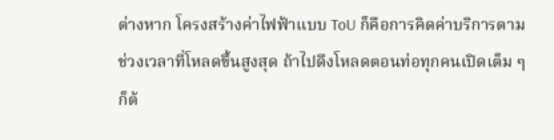ต่างหาก โครงสร้างค่าไฟฟ้าแบบ ToU ก็คือการคิดค่าบริการตามช่วงเวลาที่โหลดขึ้นสูงสุด ถ้าไปดึงโหลดตอนท่อทุกคนเปิดเต็ม ๆ ก็ต้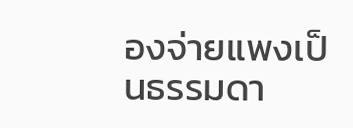องจ่ายแพงเป็นธรรมดา